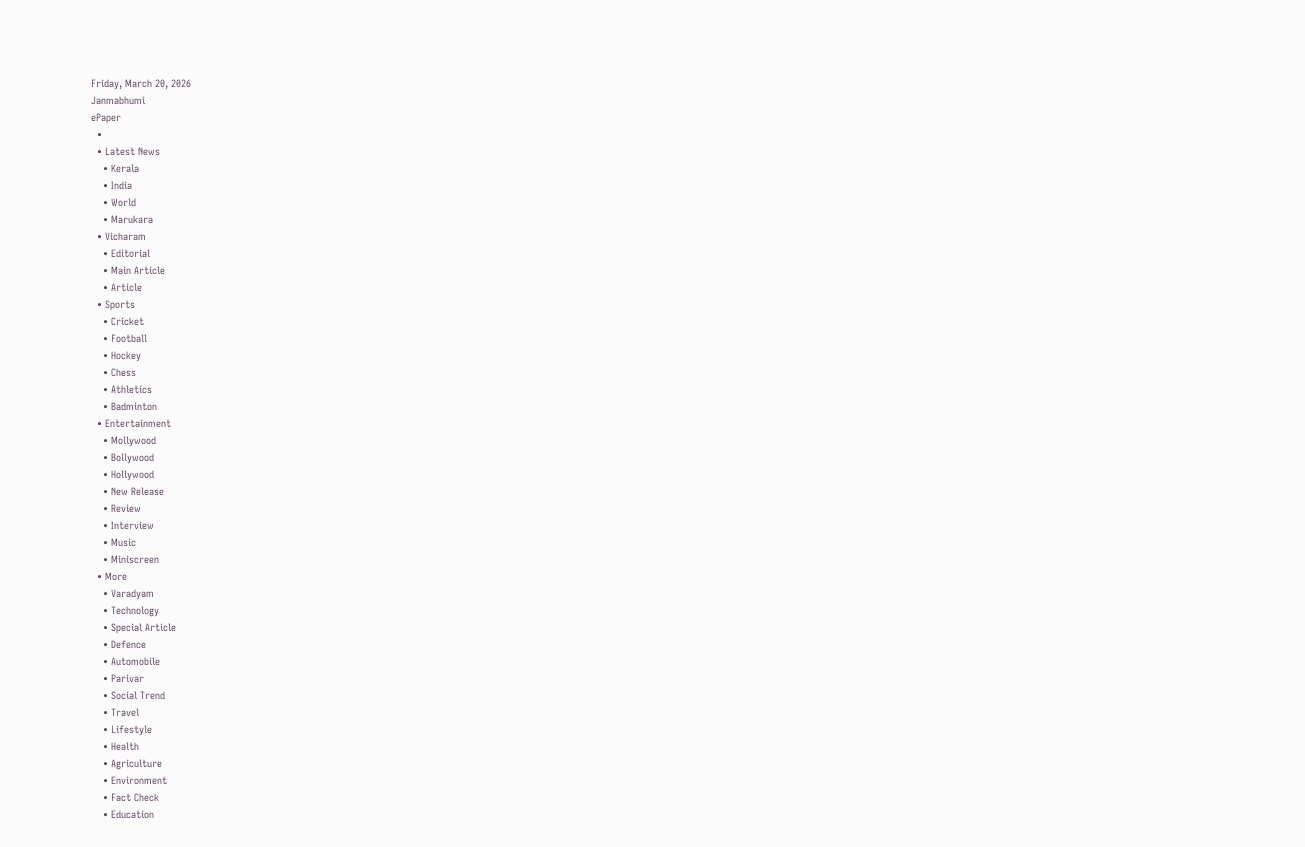Friday, March 20, 2026
Janmabhumi
ePaper
  •
  • Latest News
    • Kerala
    • India
    • World
    • Marukara
  • Vicharam
    • Editorial
    • Main Article
    • Article
  • Sports
    • Cricket
    • Football
    • Hockey
    • Chess
    • Athletics
    • Badminton
  • Entertainment
    • Mollywood
    • Bollywood
    • Hollywood
    • New Release
    • Review
    • Interview
    • Music
    • Miniscreen
  • More
    • Varadyam
    • Technology
    • Special Article
    • Defence
    • Automobile
    • Parivar
    • Social Trend
    • Travel
    • Lifestyle
    • Health
    • Agriculture
    • Environment
    • Fact Check
    • Education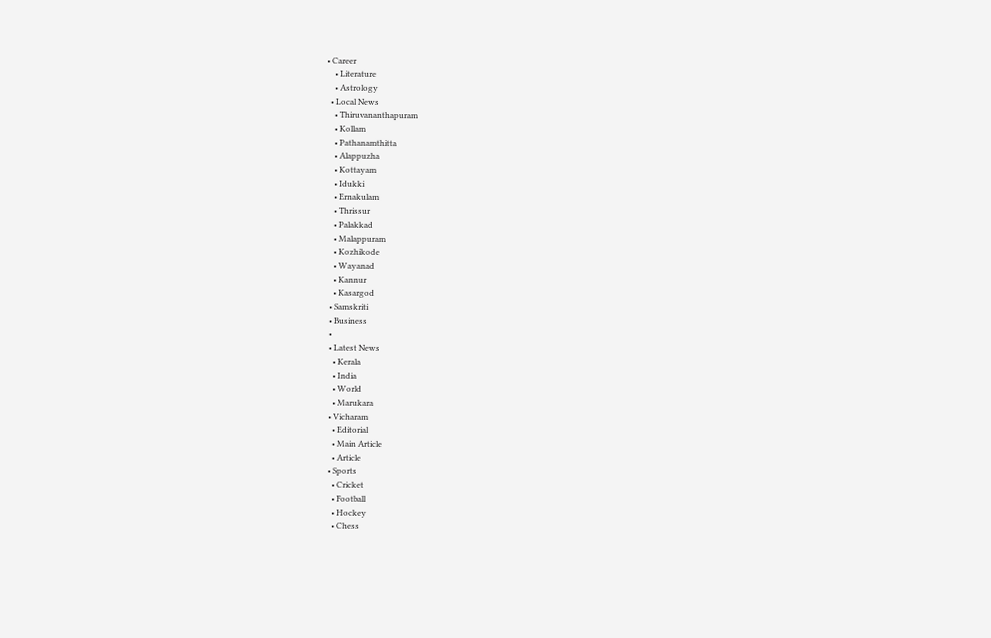• Career
    • Literature
    • Astrology
  • Local News
    • Thiruvananthapuram
    • Kollam
    • Pathanamthitta
    • Alappuzha
    • Kottayam
    • Idukki
    • Ernakulam
    • Thrissur
    • Palakkad
    • Malappuram
    • Kozhikode
    • Wayanad
    • Kannur
    • Kasargod
  • Samskriti
  • Business
  •
  • Latest News
    • Kerala
    • India
    • World
    • Marukara
  • Vicharam
    • Editorial
    • Main Article
    • Article
  • Sports
    • Cricket
    • Football
    • Hockey
    • Chess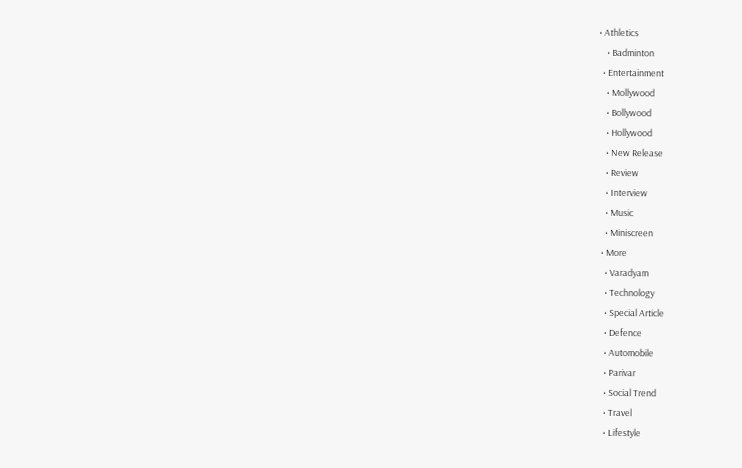• Athletics
    • Badminton
  • Entertainment
    • Mollywood
    • Bollywood
    • Hollywood
    • New Release
    • Review
    • Interview
    • Music
    • Miniscreen
  • More
    • Varadyam
    • Technology
    • Special Article
    • Defence
    • Automobile
    • Parivar
    • Social Trend
    • Travel
    • Lifestyle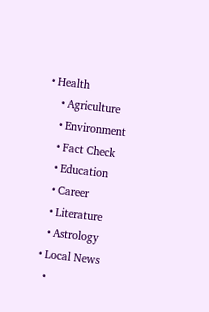• Health
    • Agriculture
    • Environment
    • Fact Check
    • Education
    • Career
    • Literature
    • Astrology
  • Local News
    •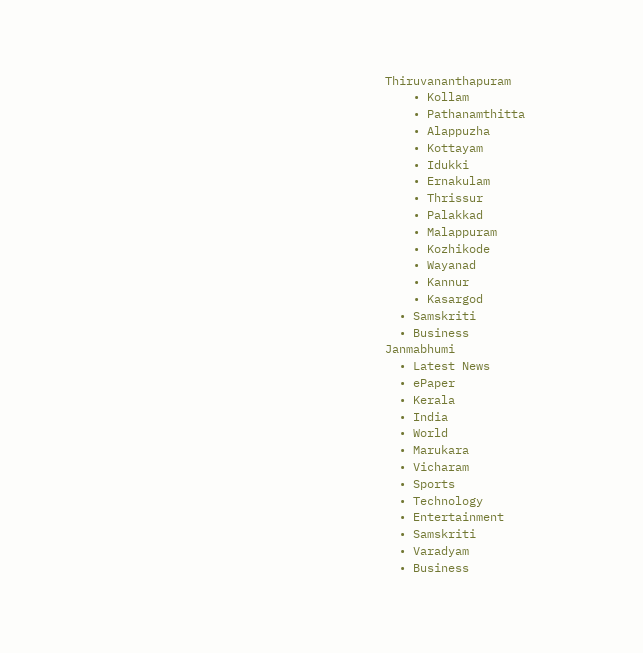Thiruvananthapuram
    • Kollam
    • Pathanamthitta
    • Alappuzha
    • Kottayam
    • Idukki
    • Ernakulam
    • Thrissur
    • Palakkad
    • Malappuram
    • Kozhikode
    • Wayanad
    • Kannur
    • Kasargod
  • Samskriti
  • Business
Janmabhumi
  • Latest News
  • ePaper
  • Kerala
  • India
  • World
  • Marukara
  • Vicharam
  • Sports
  • Technology
  • Entertainment
  • Samskriti
  • Varadyam
  • Business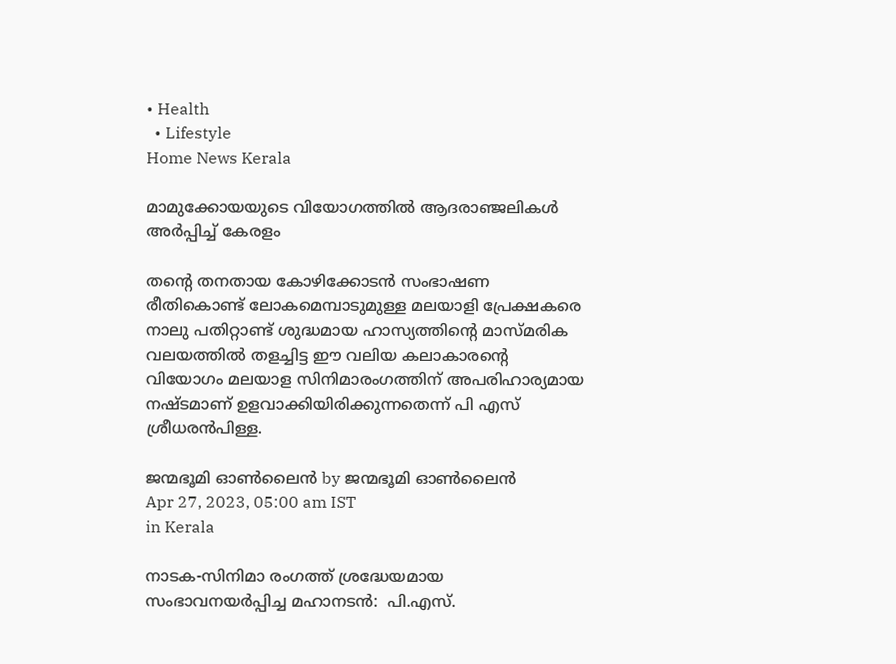• Health
  • Lifestyle
Home News Kerala

മാമുക്കോയയുടെ വിയോഗത്തില്‍ ആദരാഞ്ജലികള്‍ അര്‍പ്പിച്ച് കേരളം

തന്റെ തനതായ കോഴിക്കോടന്‍ സംഭാഷണ രീതികൊണ്ട് ലോകമെമ്പാടുമുള്ള മലയാളി പ്രേക്ഷകരെ നാലു പതിറ്റാണ്ട് ശുദ്ധമായ ഹാസ്യത്തിന്റെ മാസ്മരിക വലയത്തില്‍ തളച്ചിട്ട ഈ വലിയ കലാകാരന്റെ വിയോഗം മലയാള സിനിമാരംഗത്തിന് അപരിഹാര്യമായ നഷ്ടമാണ് ഉളവാക്കിയിരിക്കുന്നതെന്ന് പി എസ് ശ്രീധരന്‍പിള്ള.

ജന്മഭൂമി ഓണ്‍ലൈന്‍ by ജന്മഭൂമി ഓണ്‍ലൈന്‍
Apr 27, 2023, 05:00 am IST
in Kerala

നാടക-സിനിമാ രംഗത്ത് ശ്രദ്ധേയമായ  സംഭാവനയര്‍പ്പിച്ച മഹാനടന്‍:  പി.എസ്.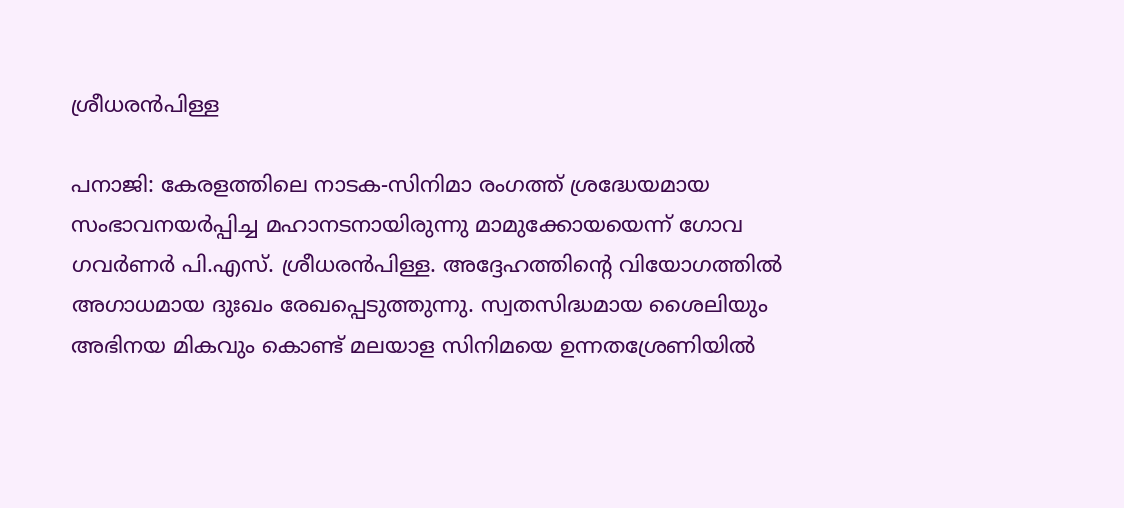ശ്രീധരന്‍പിള്ള

പനാജി: കേരളത്തിലെ നാടക-സിനിമാ രംഗത്ത് ശ്രദ്ധേയമായ സംഭാവനയര്‍പ്പിച്ച മഹാനടനായിരുന്നു മാമുക്കോയയെന്ന് ഗോവ ഗവര്‍ണര്‍ പി.എസ്. ശ്രീധരന്‍പിള്ള. അദ്ദേഹത്തിന്റെ വിയോഗത്തില്‍ അഗാധമായ ദുഃഖം രേഖപ്പെടുത്തുന്നു. സ്വതസിദ്ധമായ ശൈലിയും അഭിനയ മികവും കൊണ്ട് മലയാള സിനിമയെ ഉന്നതശ്രേണിയില്‍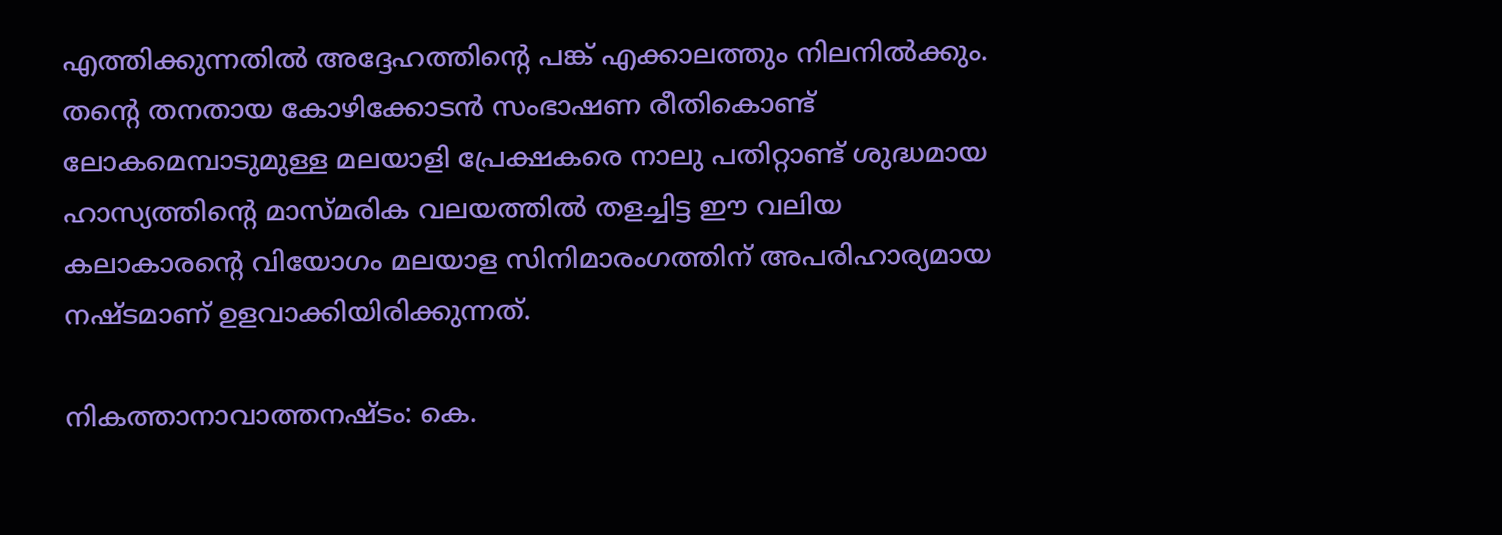എത്തിക്കുന്നതില്‍ അദ്ദേഹത്തിന്റെ പങ്ക് എക്കാലത്തും നിലനില്‍ക്കും. തന്റെ തനതായ കോഴിക്കോടന്‍ സംഭാഷണ രീതികൊണ്ട് ലോകമെമ്പാടുമുള്ള മലയാളി പ്രേക്ഷകരെ നാലു പതിറ്റാണ്ട് ശുദ്ധമായ ഹാസ്യത്തിന്റെ മാസ്മരിക വലയത്തില്‍ തളച്ചിട്ട ഈ വലിയ കലാകാരന്റെ വിയോഗം മലയാള സിനിമാരംഗത്തിന് അപരിഹാര്യമായ നഷ്ടമാണ് ഉളവാക്കിയിരിക്കുന്നത്.

നികത്താനാവാത്തനഷ്ടം: കെ.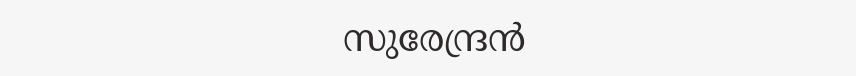സുരേന്ദ്രന്‍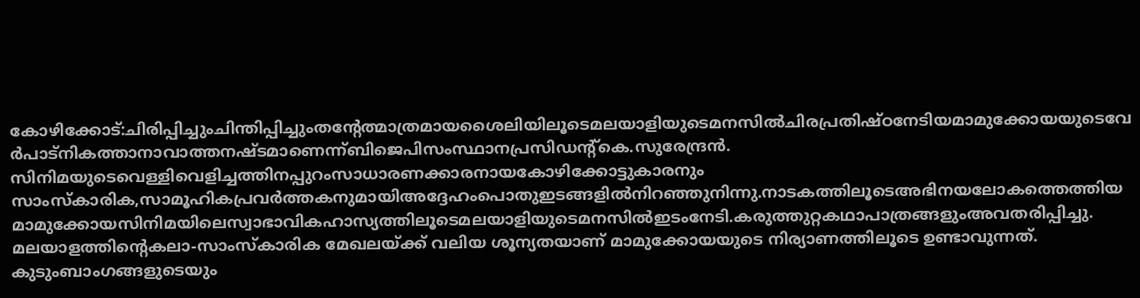കോഴിക്കോട്:ചിരിപ്പിച്ചുംചിന്തിപ്പിച്ചുംതന്റേത്മാത്രമായശൈലിയിലൂടെമലയാളിയുടെമനസില്‍ചിരപ്രതിഷ്ഠനേടിയമാമുക്കോയയുടെവേര്‍പാട്നികത്താനാവാത്തനഷ്ടമാണെന്ന്ബിജെപിസംസ്ഥാനപ്രസിഡന്റ്കെ.സുരേന്ദ്രന്‍. സിനിമയുടെവെള്ളിവെളിച്ചത്തിനപ്പുറംസാധാരണക്കാരനായകോഴിക്കോട്ടുകാരനും സാംസ്‌കാരിക,സാമൂഹികപ്രവര്‍ത്തകനുമായിഅദ്ദേഹംപൊതുഇടങ്ങളില്‍നിറഞ്ഞുനിന്നു.നാടകത്തിലൂടെഅഭിനയലോകത്തെത്തിയമാമുക്കോയസിനിമയിലെസ്വാഭാവികഹാസ്യത്തിലൂടെമലയാളിയുടെമനസില്‍ഇടംനേടി.കരുത്തുറ്റകഥാപാത്രങ്ങളുംഅവതരിപ്പിച്ചു. മലയാളത്തിന്റെകലാ-സാംസ്‌കാരിക മേഖലയ്‌ക്ക് വലിയ ശൂന്യതയാണ് മാമുക്കോയയുടെ നിര്യാണത്തിലൂടെ ഉണ്ടാവുന്നത്. കുടുംബാംഗങ്ങളുടെയും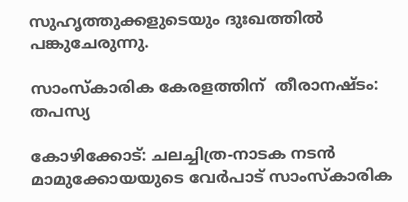സുഹൃത്തുക്കളുടെയും ദുഃഖത്തില്‍ പങ്കുചേരുന്നു.

സാംസ്‌കാരിക കേരളത്തിന്  തീരാനഷ്ടം: തപസ്യ

കോഴിക്കോട്: ചലച്ചിത്ര-നാടക നടന്‍ മാമുക്കോയയുടെ വേര്‍പാട് സാംസ്‌കാരിക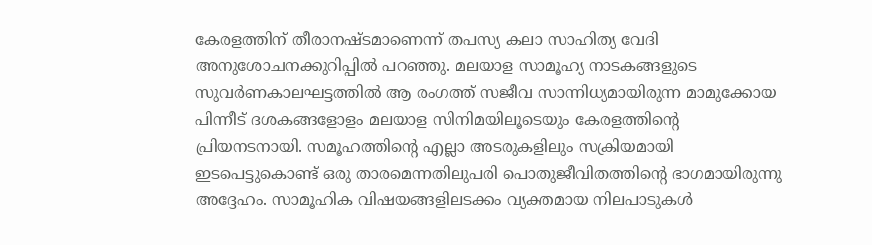കേരളത്തിന് തീരാനഷ്ടമാണെന്ന് തപസ്യ കലാ സാഹിത്യ വേദി അനുശോചനക്കുറിപ്പില്‍ പറഞ്ഞു. മലയാള സാമൂഹ്യ നാടകങ്ങളുടെ സുവര്‍ണകാലഘട്ടത്തില്‍ ആ രംഗത്ത് സജീവ സാന്നിധ്യമായിരുന്ന മാമുക്കോയ പിന്നീട് ദശകങ്ങളോളം മലയാള സിനിമയിലൂടെയും കേരളത്തിന്റെ പ്രിയനടനായി. സമൂഹത്തിന്റെ എല്ലാ അടരുകളിലും സക്രിയമായി ഇടപെട്ടുകൊണ്ട് ഒരു താരമെന്നതിലുപരി പൊതുജീവിതത്തിന്റെ ഭാഗമായിരുന്നു അദ്ദേഹം. സാമൂഹിക വിഷയങ്ങളിലടക്കം വ്യക്തമായ നിലപാടുകള്‍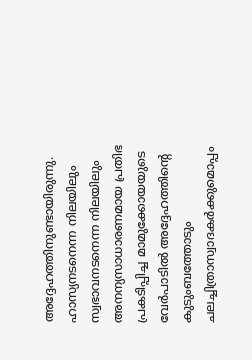അദ്ദേഹത്തിനുണ്ടായിരുന്നു. ഹാസ്യനടനെന്ന നിലയിലും സ്വഭാവനടനെന്ന നിലയിലും അനന്യസാധാരണമായ പ്രതിഭ പ്രകടിപ്പിച്ച മാമുക്കോയയുടെ വേര്‍പാടില്‍ അദ്ദേഹത്തിന്റെ കുടുംബത്തോടും ചലച്ചിത്രാസ്വാദകര്‍ക്കുമൊപ്പം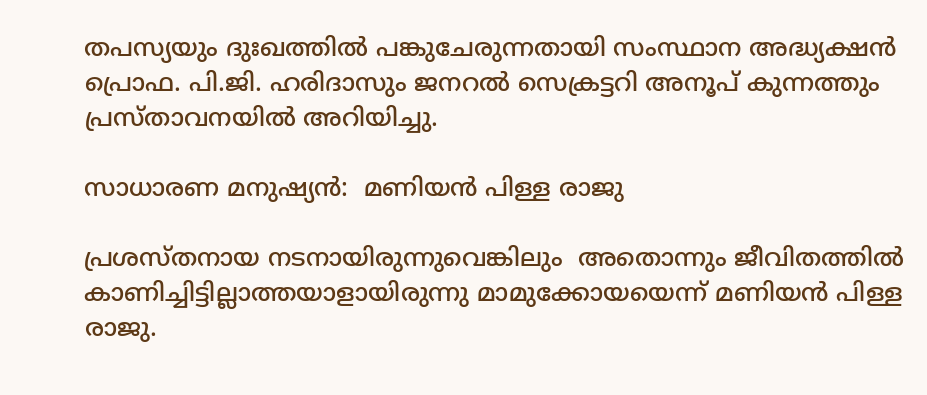തപസ്യയും ദുഃഖത്തില്‍ പങ്കുചേരുന്നതായി സംസ്ഥാന അദ്ധ്യക്ഷന്‍ പ്രൊഫ. പി.ജി. ഹരിദാസും ജനറല്‍ സെക്രട്ടറി അനൂപ് കുന്നത്തും പ്രസ്താവനയില്‍ അറിയിച്ചു.

സാധാരണ മനുഷ്യന്‍:  മണിയന്‍ പിള്ള രാജു

പ്രശസ്തനായ നടനായിരുന്നുവെങ്കിലും  അതൊന്നും ജീവിതത്തില്‍ കാണിച്ചിട്ടില്ലാത്തയാളായിരുന്നു മാമുക്കോയയെന്ന് മണിയന്‍ പിള്ള രാജു.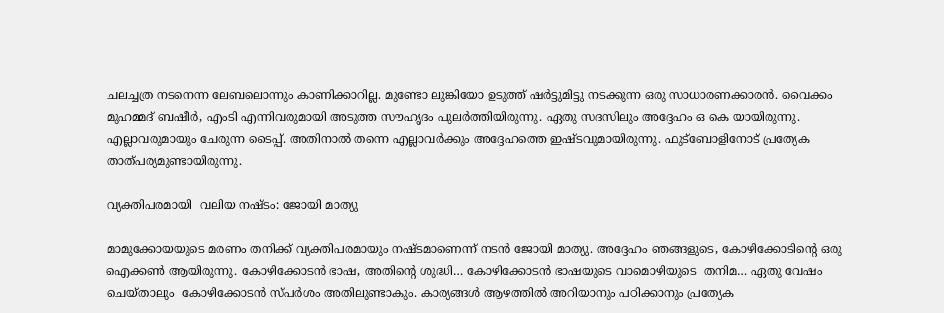ചലച്ചത്ര നടനെന്ന ലേബലൊന്നും കാണിക്കാറില്ല. മുണ്ടോ ലുങ്കിയോ ഉടുത്ത് ഷര്‍ട്ടുമിട്ടു നടക്കുന്ന ഒരു സാധാരണക്കാരന്‍. വൈക്കം മുഹമ്മദ് ബഷീര്‍, എംടി എന്നിവരുമായി അടുത്ത സൗഹൃദം പുലര്‍ത്തിയിരുന്നു. ഏതു സദസിലും അദ്ദേഹം ഒ കെ യായിരുന്നു. എല്ലാവരുമായും ചേരുന്ന ടൈപ്പ്. അതിനാല്‍ തന്നെ എല്ലാവര്‍ക്കും അദ്ദേഹത്തെ ഇഷ്ടവുമായിരുന്നു. ഫുട്‌ബോളിനോട് പ്രത്യേക താത്പര്യമുണ്ടായിരുന്നു.

വ്യക്തിപരമായി  വലിയ നഷ്ടം: ജോയി മാത്യു

മാമുക്കോയയുടെ മരണം തനിക്ക് വ്യക്തിപരമായും നഷ്ടമാണെന്ന് നടന്‍ ജോയി മാത്യു. അദ്ദേഹം ഞങ്ങളുടെ, കോഴിക്കോടിന്റെ ഒരു ഐക്കണ്‍ ആയിരുന്നു. കോഴിക്കോടന്‍ ഭാഷ, അതിന്റെ ശുദ്ധി… കോഴിക്കോടന്‍ ഭാഷയുടെ വാമൊഴിയുടെ  തനിമ… ഏതു വേഷം ചെയ്താലും  കോഴിക്കോടന്‍ സ്പര്‍ശം അതിലുണ്ടാകും. കാര്യങ്ങള്‍ ആഴത്തില്‍ അറിയാനും പഠിക്കാനും പ്രത്യേക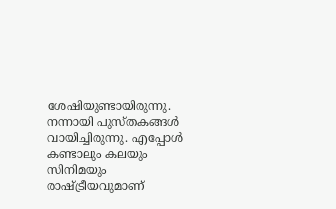ശേഷിയുണ്ടായിരുന്നു. നന്നായി പുസ്തകങ്ങള്‍ വായിച്ചിരുന്നു. എപ്പോള്‍ കണ്ടാലും കലയും സിനിമയും രാഷ്‌ട്രീയവുമാണ്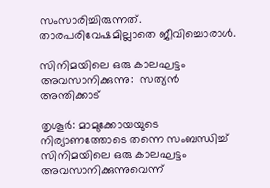സംസാരിച്ചിരുന്നത്. താരപരിവേഷമില്ലാതെ ജീവിച്ചൊരാള്‍.

സിനിമയിലെ ഒരു കാലഘട്ടം അവസാനിക്കുന്നു:  സത്യന്‍ അന്തിക്കാട്

തൃശൂര്‍: മാമുക്കോയയുടെ നിര്യാണത്തോടെ തന്നെ സംബന്ധിച്ച് സിനിമയിലെ ഒരു കാലഘട്ടം അവസാനിക്കുന്നുവെന്ന്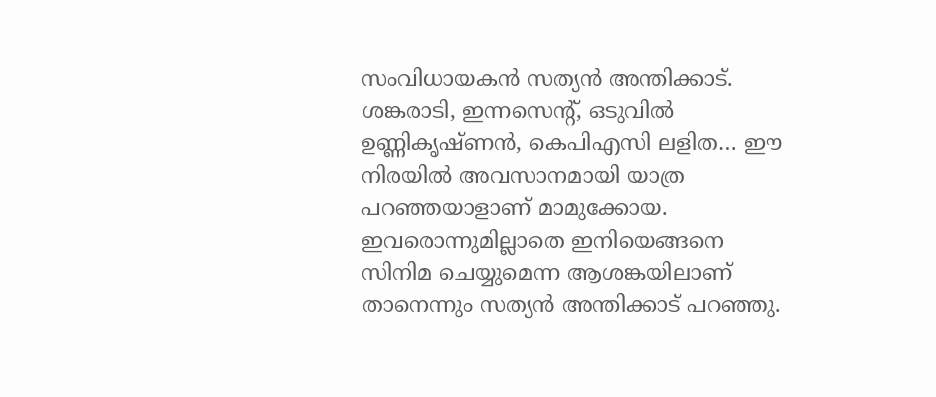സംവിധായകന്‍ സത്യന്‍ അന്തിക്കാട്. ശങ്കരാടി, ഇന്നസെന്റ്, ഒടുവില്‍ ഉണ്ണികൃഷ്ണന്‍, കെപിഎസി ലളിത… ഈ നിരയില്‍ അവസാനമായി യാത്ര പറഞ്ഞയാളാണ് മാമുക്കോയ. ഇവരൊന്നുമില്ലാതെ ഇനിയെങ്ങനെ സിനിമ ചെയ്യുമെന്ന ആശങ്കയിലാണ് താനെന്നും സത്യന്‍ അന്തിക്കാട് പറഞ്ഞു.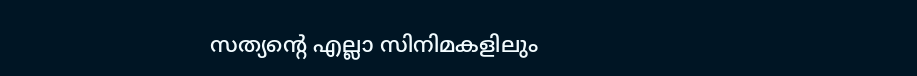സത്യന്റെ എല്ലാ സിനിമകളിലും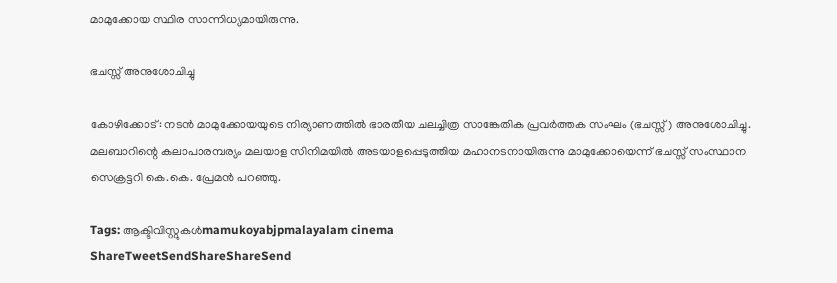മാമുക്കോയ സ്ഥിര സാന്നിധ്യമായിരുന്നു.

ഭചസ്സ് അനുശോചിച്ചു

കോഴിക്കോട്: നടന്‍ മാമുക്കോയയുടെ നിര്യാണത്തില്‍ ഭാരതീയ ചലച്ചിത്ര സാങ്കേതിക പ്രവര്‍ത്തക സംഘം (ഭചസ്സ്) അനുശോചിച്ചു. മലബാറിന്റെ കലാപാരമ്പര്യം മലയാള സിനിമയില്‍ അടയാളപ്പെടുത്തിയ മഹാനടനായിരുന്നു മാമുക്കോയെന്ന് ഭചസ്സ് സംസ്ഥാന സെക്രട്ടറി കെ.കെ. പ്രേമന്‍ പറഞ്ഞു.

Tags: ആക്ടിവിസ്റ്റുകള്‍mamukoyabjpmalayalam cinema
ShareTweetSendShareShareSend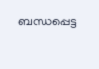ബന്ധപ്പെട്ട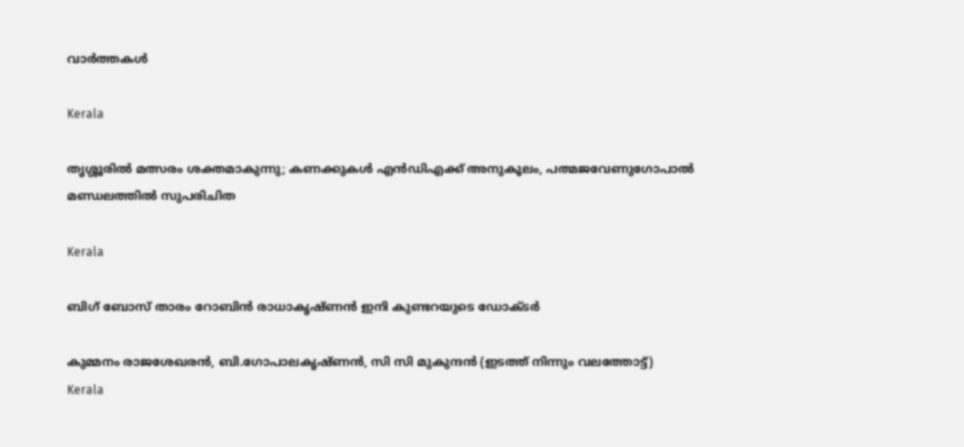വാര്‍ത്തകള്‍

Kerala

തൃശ്ശൂരില്‍ മത്സരം ശക്തമാകുന്നു; കണക്കുകള്‍ എന്‍ഡിഎക്ക് അനുകൂലം, പത്മജവേണുഗോപാൽ മണ്ഡലത്തിൽ സുപരിചിത

Kerala

ബിഗ് ബോസ് താരം റോബിന്‍ രാധാകൃഷ്ണൻ ഇനി കുണ്ടറയുടെ ഡോക്ടര്‍

കുമ്മനം രാജശേഖരന്‍, ബി.ഗോപാലകൃഷ്ണന്‍, സി സി മുകുന്ദൻ (ഇടത്ത് നിന്നും വലത്തോട്ട്)
Kerala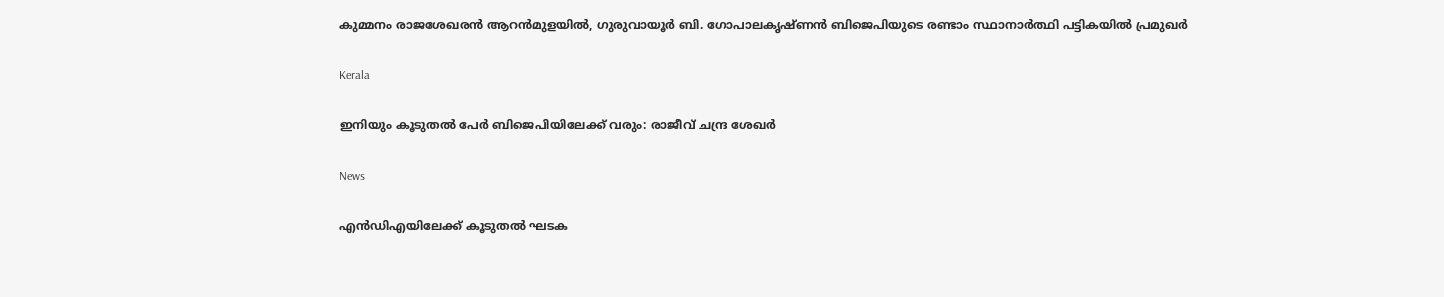കുമ്മനം രാജശേഖരന്‍ ആറന്‍മുളയില്‍, ഗുരുവായൂര്‍ ബി. ഗോപാലകൃഷ്ണന്‍ ബിജെപിയുടെ രണ്ടാം സ്ഥാനാര്‍ത്ഥി പട്ടികയില്‍ പ്രമുഖര്‍

Kerala

ഇനിയും കൂടുതൽ പേർ ബിജെപിയിലേക്ക് വരും: രാജീവ് ചന്ദ്ര ശേഖർ

News

എൻഡിഎയിലേക്ക് കൂടുതൽ ഘടക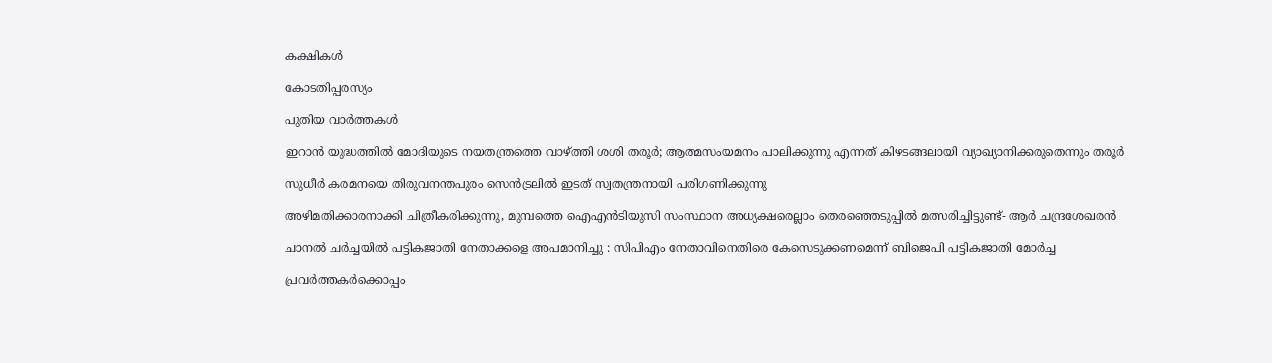കക്ഷികൾ

കോടതിപ്പരസ്യം

പുതിയ വാര്‍ത്തകള്‍

ഇറാന്‍ യുദ്ധത്തില്‍ മോദിയുടെ നയതന്ത്രത്തെ വാഴ്‌ത്തി ശശി തരൂര്‍; ആത്മസംയമനം പാലിക്കുന്നു എന്നത് കിഴടങ്ങലായി വ്യാഖ്യാനിക്കരുതെന്നും തരൂര്‍

സുധീര്‍ കരമനയെ തിരുവനന്തപുരം സെന്‍ട്രലില്‍ ഇടത് സ്വതന്ത്രനായി പരിഗണിക്കുന്നു

അഴിമതിക്കാരനാക്കി ചിത്രീകരിക്കുന്നു, മുമ്പത്തെ ഐഎന്‍ടിയുസി സംസ്ഥാന അധ്യക്ഷരെല്ലാം തെരഞ്ഞെടുപ്പില്‍ മത്സരിച്ചിട്ടുണ്ട്- ആര്‍ ചന്ദ്രശേഖരന്‍

ചാനൽ ചർച്ചയിൽ പട്ടികജാതി നേതാക്കളെ അപമാനിച്ചു : സിപിഎം നേതാവിനെതിരെ കേസെടുക്കണമെന്ന് ബിജെപി പട്ടികജാതി മോർച്ച

പ്രവര്‍ത്തകര്‍ക്കൊപ്പം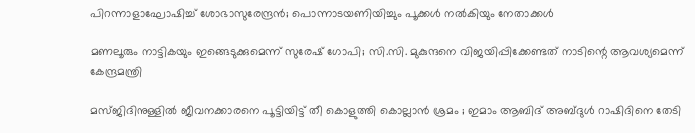പിറന്നാളാഘോഷിച്ച് ശോഭാസുരേന്ദ്രന്‍; പൊന്നാടയണിയിച്ചും പൂക്കള്‍ നല്‍കിയും നേതാക്കൾ

മണലൂരും നാട്ടികയും ഇങ്ങെടുക്കുമെന്ന് സുരേഷ് ഗോപി; സി.സി. മുകുന്ദനെ വിജയിപ്പിക്കേണ്ടത് നാടിന്റെ ആവശ്യമെന്ന് കേന്ദ്രമന്ത്രി

മസ്ജിദിനുള്ളിൽ ജീവനക്കാരനെ പൂട്ടിയിട്ട് തീ കൊളുത്തി കൊല്ലാൻ ശ്രമം ; ഇമാം ആബിദ് അബ്ദുൾ റാഷിദിനെ തേടി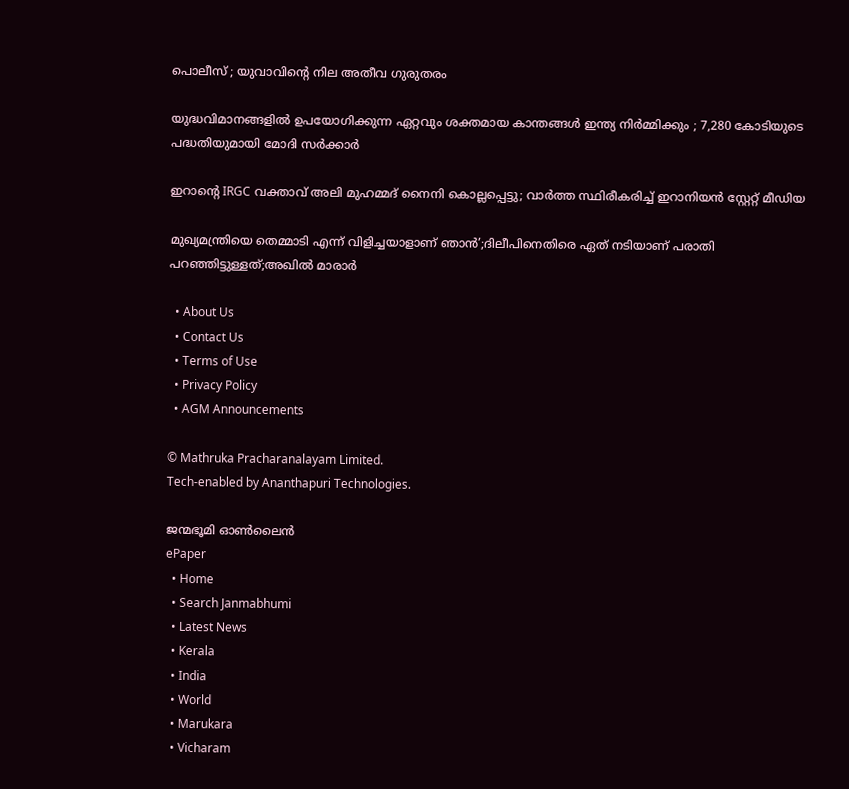പൊലീസ് ; യുവാവിന്റെ നില അതീവ ഗുരുതരം

യുദ്ധവിമാനങ്ങളിൽ ഉപയോഗിക്കുന്ന ഏറ്റവും ശക്തമായ കാന്തങ്ങൾ ഇന്ത്യ നിർമ്മിക്കും ; 7,280 കോടിയുടെ പദ്ധതിയുമായി മോദി സർക്കാർ

ഇറാന്റെ IRGC വക്താവ് അലി മുഹമ്മദ് നൈനി കൊല്ലപ്പെട്ടു; വാർത്ത സ്ഥിരീകരിച്ച് ഇറാനിയൻ സ്റ്റേറ്റ് മീഡിയ

മുഖ്യമന്ത്രിയെ തെമ്മാടി എന്ന് വിളിച്ചയാളാണ് ഞാൻ’;ദിലീപിനെതിരെ ഏത് നടിയാണ് പരാതി പറഞ്ഞിട്ടുള്ളത്;അഖിൽ മാരാർ

  • About Us
  • Contact Us
  • Terms of Use
  • Privacy Policy
  • AGM Announcements

© Mathruka Pracharanalayam Limited.
Tech-enabled by Ananthapuri Technologies.

ജന്മഭൂമി ഓണ്‍ലൈന്‍
ePaper
  • Home
  • Search Janmabhumi
  • Latest News
  • Kerala
  • India
  • World
  • Marukara
  • Vicharam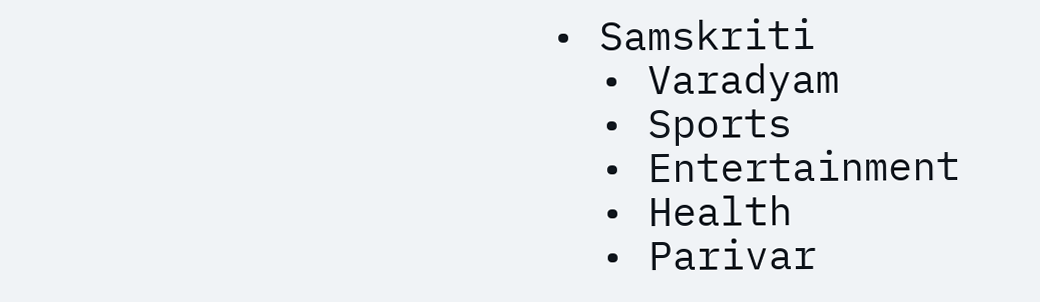• Samskriti
  • Varadyam
  • Sports
  • Entertainment
  • Health
  • Parivar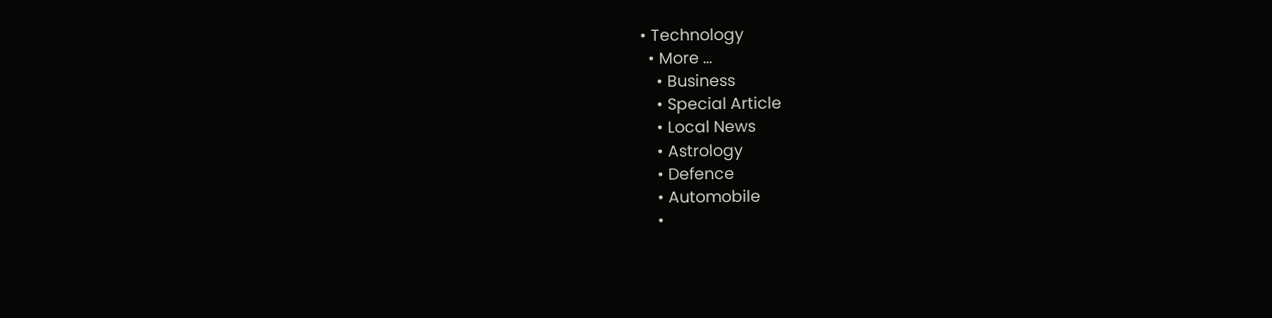• Technology
  • More …
    • Business
    • Special Article
    • Local News
    • Astrology
    • Defence
    • Automobile
    •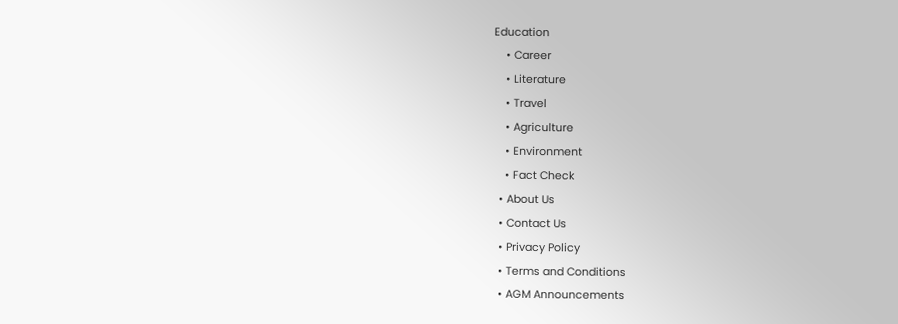Education
    • Career
    • Literature
    • Travel
    • Agriculture
    • Environment
    • Fact Check
  • About Us
  • Contact Us
  • Privacy Policy
  • Terms and Conditions
  • AGM Announcements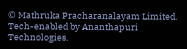© Mathruka Pracharanalayam Limited.
Tech-enabled by Ananthapuri Technologies.